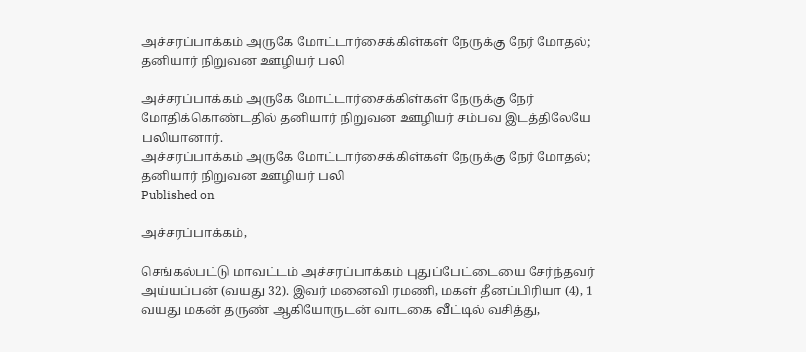அச்சரப்பாக்கம் அருகே மோட்டார்சைக்கிள்கள் நேருக்கு நேர் மோதல்; தனியார் நிறுவன ஊழியர் பலி

அச்சரப்பாக்கம் அருகே மோட்டார்சைக்கிள்கள் நேருக்கு நேர் மோதிக்கொண்டதில் தனியார் நிறுவன ஊழியர் சம்பவ இடத்திலேயே பலியானார்.
அச்சரப்பாக்கம் அருகே மோட்டார்சைக்கிள்கள் நேருக்கு நேர் மோதல்; தனியார் நிறுவன ஊழியர் பலி
Published on

அச்சரப்பாக்கம்,

செங்கல்பட்டு மாவட்டம் அச்சரப்பாக்கம் புதுப்பேட்டையை சேர்ந்தவர் அய்யப்பன் (வயது 32). இவர் மனைவி ரமணி, மகள் தீனப்பிரியா (4), 1 வயது மகன் தருண் ஆகியோருடன் வாடகை வீட்டில் வசித்து,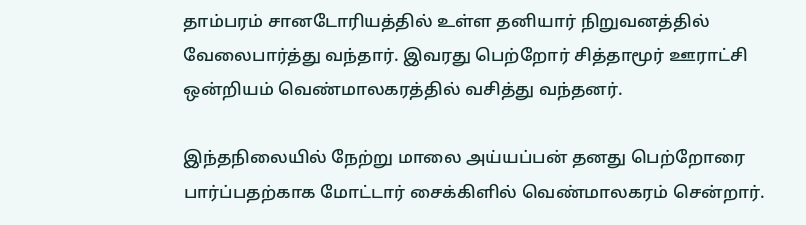தாம்பரம் சானடோரியத்தில் உள்ள தனியார் நிறுவனத்தில் வேலைபார்த்து வந்தார். இவரது பெற்றோர் சித்தாமூர் ஊராட்சி ஒன்றியம் வெண்மாலகரத்தில் வசித்து வந்தனர்.

இந்தநிலையில் நேற்று மாலை அய்யப்பன் தனது பெற்றோரை பார்ப்பதற்காக மோட்டார் சைக்கிளில் வெண்மாலகரம் சென்றார்.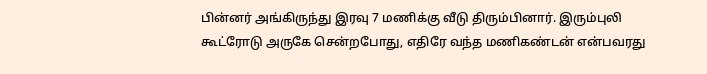பின்னர் அங்கிருந்து இரவு 7 மணிக்கு வீடு திரும்பினார். இரும்புலி கூட்ரோடு அருகே சென்றபோது, எதிரே வந்த மணிகண்டன் என்பவரது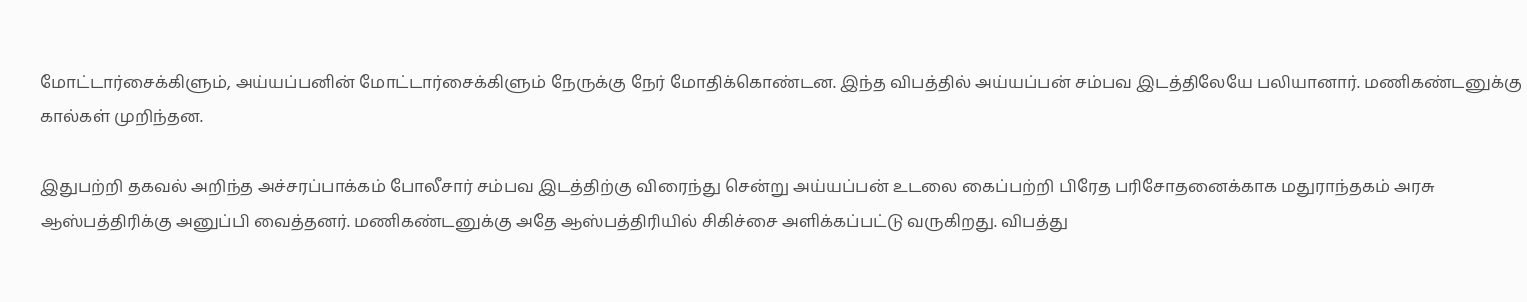மோட்டார்சைக்கிளும், அய்யப்பனின் மோட்டார்சைக்கிளும் நேருக்கு நேர் மோதிக்கொண்டன. இந்த விபத்தில் அய்யப்பன் சம்பவ இடத்திலேயே பலியானார். மணிகண்டனுக்கு கால்கள் முறிந்தன.

இதுபற்றி தகவல் அறிந்த அச்சரப்பாக்கம் போலீசார் சம்பவ இடத்திற்கு விரைந்து சென்று அய்யப்பன் உடலை கைப்பற்றி பிரேத பரிசோதனைக்காக மதுராந்தகம் அரசு ஆஸ்பத்திரிக்கு அனுப்பி வைத்தனர். மணிகண்டனுக்கு அதே ஆஸ்பத்திரியில் சிகிச்சை அளிக்கப்பட்டு வருகிறது. விபத்து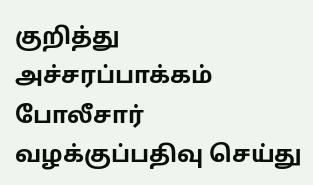குறித்து அச்சரப்பாக்கம் போலீசார் வழக்குப்பதிவு செய்து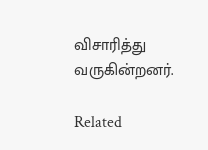விசாரித்து வருகின்றனர்.

Related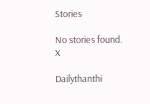Stories

No stories found.
X

Dailythanthi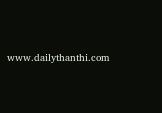www.dailythanthi.com